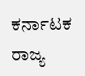ಕರ್ನಾಟಕ ರಾಜ್ಯ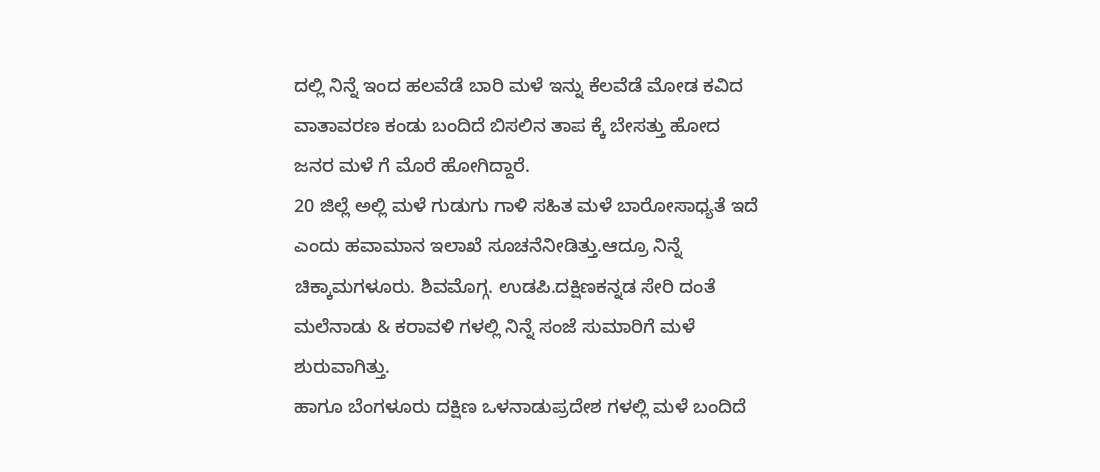ದಲ್ಲಿ ನಿನ್ನೆ ಇಂದ ಹಲವೆಡೆ ಬಾರಿ ಮಳೆ ಇನ್ನು ಕೆಲವೆಡೆ ಮೋಡ ಕವಿದ ವಾತಾವರಣ ಕಂಡು ಬಂದಿದೆ ಬಿಸಲಿನ ತಾಪ ಕ್ಕೆ ಬೇಸತ್ತು ಹೋದ ಜನರ ಮಳೆ ಗೆ ಮೊರೆ ಹೋಗಿದ್ದಾರೆ.
20 ಜಿಲ್ಲೆ ಅಲ್ಲಿ ಮಳೆ ಗುಡುಗು ಗಾಳಿ ಸಹಿತ ಮಳೆ ಬಾರೋಸಾಧ್ಯತೆ ಇದೆ ಎಂದು ಹವಾಮಾನ ಇಲಾಖೆ ಸೂಚನೆನೀಡಿತ್ತು.ಆದ್ರೂ ನಿನ್ನೆ ಚಿಕ್ಕಾಮಗಳೂರು. ಶಿವಮೊಗ್ಗ. ಉಡಪಿ.ದಕ್ಷಿಣಕನ್ನಡ ಸೇರಿ ದಂತೆ ಮಲೆನಾಡು & ಕರಾವಳಿ ಗಳಲ್ಲಿ ನಿನ್ನೆ ಸಂಜೆ ಸುಮಾರಿಗೆ ಮಳೆ ಶುರುವಾಗಿತ್ತು.
ಹಾಗೂ ಬೆಂಗಳೂರು ದಕ್ಷಿಣ ಒಳನಾಡುಪ್ರದೇಶ ಗಳಲ್ಲಿ ಮಳೆ ಬಂದಿದೆ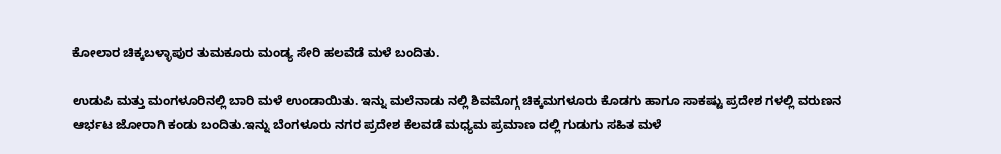ಕೋಲಾರ ಚಿಕ್ಕಬಳ್ಳಾಪುರ ತುಮಕೂರು ಮಂಡ್ಯ ಸೇರಿ ಹಲವೆಡೆ ಮಳೆ ಬಂದಿತು.

ಉಡುಪಿ ಮತ್ತು ಮಂಗಳೂರಿನಲ್ಲಿ ಬಾರಿ ಮಳೆ ಉಂಡಾಯಿತು. ಇನ್ನು ಮಲೆನಾಡು ನಲ್ಲಿ ಶಿವಮೊಗ್ಗ ಚಿಕ್ಕಮಗಳೂರು ಕೊಡಗು ಹಾಗೂ ಸಾಕಷ್ಟು ಪ್ರದೇಶ ಗಳಲ್ಲಿ ವರುಣನ ಆರ್ಭಟ ಜೋರಾಗಿ ಕಂಡು ಬಂದಿತು.ಇನ್ನು ಬೆಂಗಳೂರು ನಗರ ಪ್ರದೇಶ ಕೆಲವಡೆ ಮಧ್ಯಮ ಪ್ರಮಾಣ ದಲ್ಲಿ ಗುಡುಗು ಸಹಿತ ಮಳೆ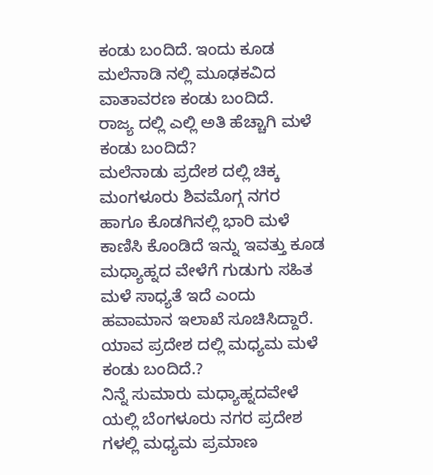ಕಂಡು ಬಂದಿದೆ. ಇಂದು ಕೂಡ ಮಲೆನಾಡಿ ನಲ್ಲಿ ಮೂಢಕವಿದ ವಾತಾವರಣ ಕಂಡು ಬಂದಿದೆ.
ರಾಜ್ಯ ದಲ್ಲಿ ಎಲ್ಲಿ ಅತಿ ಹೆಚ್ಚಾಗಿ ಮಳೆ ಕಂಡು ಬಂದಿದೆ?
ಮಲೆನಾಡು ಪ್ರದೇಶ ದಲ್ಲಿ ಚಿಕ್ಕ ಮಂಗಳೂರು ಶಿವಮೊಗ್ಗ ನಗರ ಹಾಗೂ ಕೊಡಗಿನಲ್ಲಿ ಭಾರಿ ಮಳೆ ಕಾಣಿಸಿ ಕೊಂಡಿದೆ ಇನ್ನು ಇವತ್ತು ಕೂಡ ಮಧ್ಯಾಹ್ನದ ವೇಳೆಗೆ ಗುಡುಗು ಸಹಿತ ಮಳೆ ಸಾಧ್ಯತೆ ಇದೆ ಎಂದು ಹವಾಮಾನ ಇಲಾಖೆ ಸೂಚಿಸಿದ್ದಾರೆ.
ಯಾವ ಪ್ರದೇಶ ದಲ್ಲಿ ಮಧ್ಯಮ ಮಳೆ ಕಂಡು ಬಂದಿದೆ.?
ನಿನ್ನೆ ಸುಮಾರು ಮಧ್ಯಾಹ್ನದವೇಳೆ ಯಲ್ಲಿ ಬೆಂಗಳೂರು ನಗರ ಪ್ರದೇಶ ಗಳಲ್ಲಿ ಮಧ್ಯಮ ಪ್ರಮಾಣ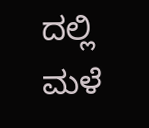ದಲ್ಲಿ ಮಳೆ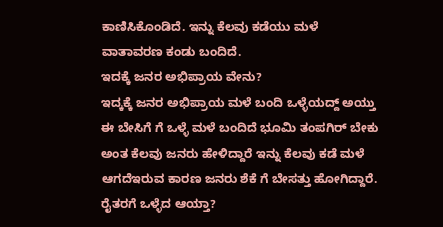ಕಾಣಿಸಿಕೊಂಡಿದೆ. ಇನ್ನು ಕೆಲವು ಕಡೆಯು ಮಳೆ ವಾತಾವರಣ ಕಂಡು ಬಂದಿದೆ.
ಇದಕ್ಕೆ ಜನರ ಅಭಿಪ್ರಾಯ ವೇನು?
ಇದ್ಕಕ್ಕೆ ಜನರ ಅಭಿಪ್ರಾಯ ಮಳೆ ಬಂದಿ ಒಳ್ಳೆಯದ್ದ್ ಅಯ್ತು ಈ ಬೇಸಿಗೆ ಗೆ ಒಳ್ಳೆ ಮಳೆ ಬಂದಿದೆ ಭೂಮಿ ತಂಪಗಿರ್ ಬೇಕು ಅಂತ ಕೆಲವು ಜನರು ಹೇಳಿದ್ದಾರೆ ಇನ್ನು ಕೆಲವು ಕಡೆ ಮಳೆ ಆಗದೆಇರುವ ಕಾರಣ ಜನರು ಶೆಕೆ ಗೆ ಬೇಸತ್ತು ಹೋಗಿದ್ದಾರೆ.
ರೈತರಗೆ ಒಳ್ಳೆದ ಆಯ್ತಾ?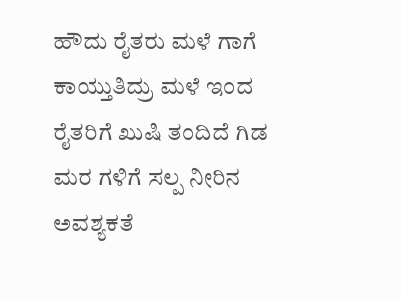ಹೌದು ರೈತರು ಮಳೆ ಗಾಗೆ ಕಾಯ್ತುತಿದ್ರು ಮಳೆ ಇಂದ ರೈತರಿಗೆ ಖುಷಿ ತಂದಿದೆ ಗಿಡ ಮರ ಗಳಿಗೆ ಸಲ್ಪ ನೀರಿನ ಅವಶ್ಯಕತೆ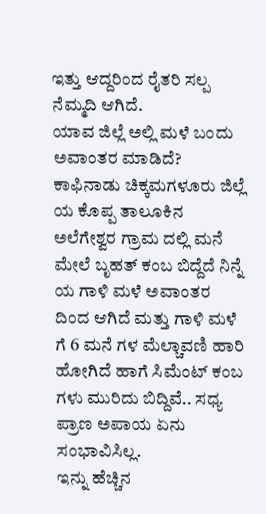ಇತ್ತು ಆದ್ದರಿಂದ ರೈತರಿ ಸಲ್ಪ ನೆಮ್ಮದಿ ಆಗಿದೆ.
ಯಾವ ಜಿಲ್ಲೆ ಅಲ್ಲಿ ಮಳೆ ಬಂದು ಅವಾಂತರ ಮಾಡಿದೆ?
ಕಾಫಿನಾಡು ಚಿಕ್ಕಮಗಳೂರು ಜಿಲ್ಲೆ ಯ ಕೊಪ್ಪ ತಾಲೂಕಿನ ಅಲೆಗೇಶ್ವರ ಗ್ರಾಮ ದಲ್ಲಿ ಮನೆ ಮೇಲೆ ಬೃಹತ್ ಕಂಬ ಬಿದ್ದೆದೆ ನಿನ್ನೆ ಯ ಗಾಳಿ ಮಳೆ ಅವಾಂತರ ದಿಂದ ಆಗಿದೆ ಮತ್ತು ಗಾಳಿ ಮಳೆ ಗೆ 6 ಮನೆ ಗಳ ಮೆಲ್ಚಾವಣಿ ಹಾರಿ ಹೋಗಿದೆ ಹಾಗೆ ಸಿಮೆಂಟ್ ಕಂಬ ಗಳು ಮುರಿದು ಬಿದ್ದಿವೆ.. ಸಧ್ಯ ಪ್ರಾಣ ಅಪಾಯ ಏನು ಸಂಭಾವಿಸಿಲ್ಲ.
ಇನ್ನು ಹೆಚ್ಚಿನ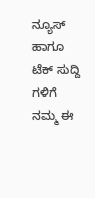ನ್ಯೂಸ್ ಹಾಗೂ ಟೆಕ್ ಸುದ್ದಿ ಗಳಿಗೆ ನಮ್ಮ ಈ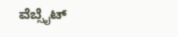ವೆಬ್ಸೈಟ್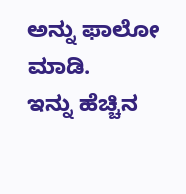ಅನ್ನು ಫಾಲೋ ಮಾಡಿ.
ಇನ್ನು ಹೆಚ್ಚಿನ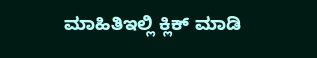ಮಾಹಿತಿಇಲ್ಲಿ ಕ್ಲಿಕ್ ಮಾಡಿ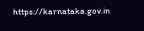https://karnataka.gov.in